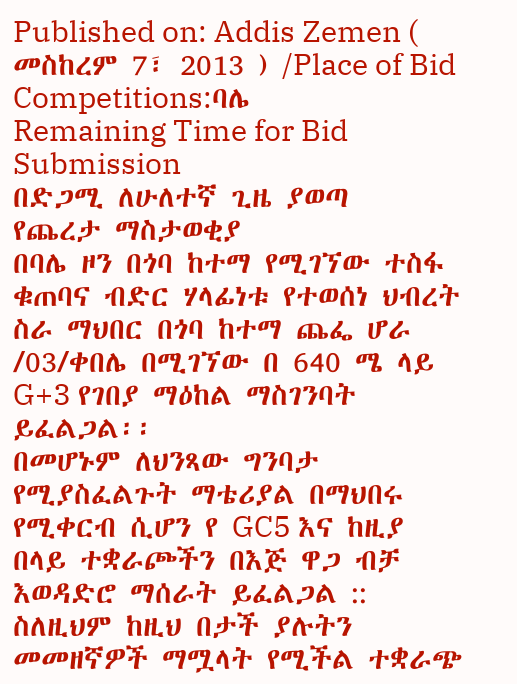Published on: Addis Zemen ( መስከረም 7፣ 2013 ) /Place of Bid Competitions:ባሌ
Remaining Time for Bid Submission
በድጋሚ ለሁለተኛ ጊዜ ያወጣ
የጨረታ ማስታወቂያ
በባሌ ዞን በጎባ ከተማ የሚገኘው ተስፋ ቁጠባና ብድር ሃላፊነቱ የተወሰነ ህብረት ስራ ማህበር በጎባ ከተማ ጨፌ ሆራ /03/ቀበሌ በሚገኘው በ 640 ሜ ላይ G+3 የገበያ ማዕከል ማስገንባት ይፈልጋል፡፡
በመሆኑም ለህንጻው ግንባታ የሚያስፈልጉት ማቴሪያል በማህበሩ የሚቀርብ ሲሆን የ GC5 እና ከዚያ በላይ ተቋራጮችን በእጅ ዋጋ ብቻ እወዳድሮ ማሰራት ይፈልጋል :: ስለዚህም ከዚህ በታች ያሉትን መመዘኛዎች ማሟላት የሚችል ተቋራጭ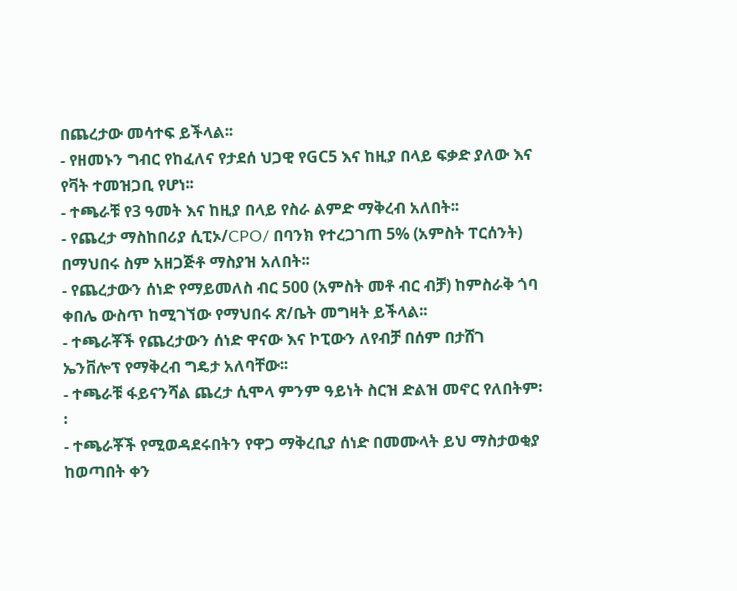በጨረታው መሳተፍ ይችላል፡፡
- የዘመኑን ግብር የከፈለና የታደሰ ህጋዊ የGC5 እና ከዚያ በላይ ፍቃድ ያለው እና የቫት ተመዝጋቢ የሆነ፡፡
- ተጫራቹ የ3 ዓመት እና ከዚያ በላይ የስራ ልምድ ማቅረብ አለበት፡፡
- የጨረታ ማስከበሪያ ሲፒኦ/CPO/ በባንክ የተረጋገጠ 5% (አምስት ፐርሰንት) በማህበሩ ስም አዘጋጅቶ ማስያዝ አለበት፡፡
- የጨረታውን ሰነድ የማይመለስ ብር 500 (አምስት መቶ ብር ብቻ) ከምስራቅ ጎባ ቀበሌ ውስጥ ከሚገኘው የማህበሩ ጽ/ቤት መግዛት ይችላል፡፡
- ተጫራቾች የጨረታውን ሰነድ ዋናው እና ኮፒውን ለየብቻ በሰም በታሸገ ኤንቨሎፕ የማቅረብ ግዴታ አለባቸው፡፡
- ተጫራቹ ፋይናንሻል ጨረታ ሲሞላ ምንም ዓይነት ስርዝ ድልዝ መኖር የለበትም፡፡
- ተጫራቾች የሚወዳደሩበትን የዋጋ ማቅረቢያ ሰነድ በመሙላት ይህ ማስታወቂያ ከወጣበት ቀን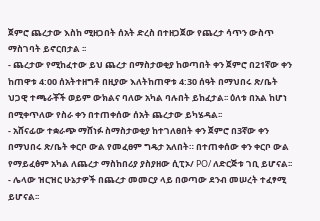ጀምሮ ጨረታው እስከ ሚዘጋበት ሰአት ድረስ በተዘጋጀው የጨረታ ሳጥን ውስጥ ማስገባት ይኖርበታል ፡፡
- ጨረታው የሚከፈተው ይህ ጨረታ በማስታወቂያ ከወጣበት ቀን ጀምሮ በ21ኛው ቀን ከጠዋቱ 4:00 ሰአትተዘግቶ በዚያው እለትከጠዋቱ 4:30 ሰዓት በማህበሩ ጽ/ቤት ህጋዊ ተጫራቾች ወይም ውክልና ባለው አካል ባሉበት ይከፈታል፡፡ ዕለቱ በአል ከሆነ በሚቀጥለው የስራ ቀን በተጠቀሰው ሰአት ጨረታው ይካሄዳል፡፡
- አሸናፊው ተቋራጭ ማሸነፉ ስማስታወቂያ ከተገለፀበት ቀን ጀምሮ በ3ኛው ቀን በማህበሩ ጽ/ቤት ቀርቦ ውል የመፈፀም ግዴታ አለበት። በተጠቀሰው ቀን ቀርቦ ውል የማይፈፅም አካል ለጨረታ ማስከበሪያ ያስያዘው ሲፒኦ/ PO/ ለድርጅቱ ገቢ ይሆናል፡፡
- ሌላው ዝርዝር ሁኔታዎች በጨረታ መመርያ ላይ በወጣው ደንብ መሠረት ተፈፃሚ ይሆናል፡፡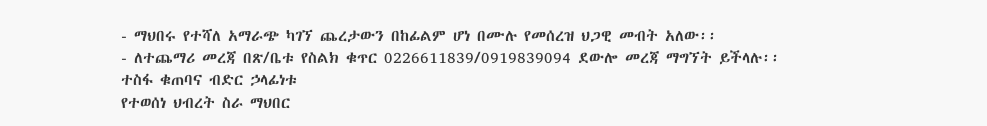- ማህበሩ የተሻለ አማራጭ ካገኘ ጨረታውን በከፊልም ሆነ በሙሉ የመሰረዝ ህጋዊ መብት አለው፡፡
- ለተጨማሪ መረጃ በጽ/ቤቱ የስልክ ቁጥር 0226611839/0919839094 ደውሎ መረጃ ማግኘት ይችላሉ፡፡
ተስፋ ቁጠባና ብድር ኃላፊነቱ
የተወሰነ ህብረት ስራ ማህበር